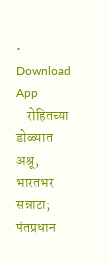• Download App
    रोहितच्या डोळ्यात अश्रू, भारतभर सन्नाटा; पंतप्रधान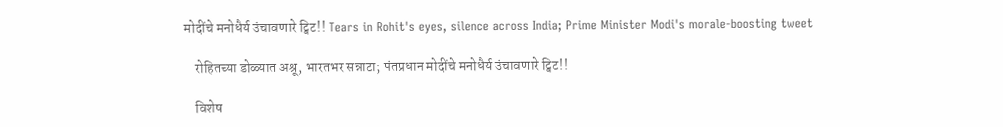मोदींचे मनोधैर्य उंचावणारे ट्विट!! Tears in Rohit's eyes, silence across India; Prime Minister Modi's morale-boosting tweet

    रोहितच्या डोळ्यात अश्रू, भारतभर सन्नाटा; पंतप्रधान मोदींचे मनोधैर्य उंचावणारे ट्विट!!

    विशेष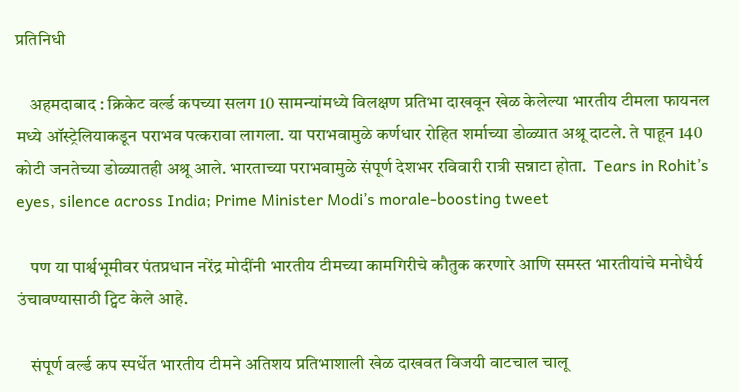प्रतिनिधी

    अहमदाबाद : क्रिकेट वर्ल्ड कपच्या सलग 10 सामन्यांमध्ये विलक्षण प्रतिभा दाखवून खेळ केलेल्या भारतीय टीमला फायनल मध्ये ऑस्ट्रेलियाकडून पराभव पत्करावा लागला. या पराभवामुळे कर्णधार रोहित शर्माच्या डोळ्यात अश्रू दाटले. ते पाहून 140 कोटी जनतेच्या डोळ्यातही अश्रू आले. भारताच्या पराभवामुळे संपूर्ण देशभर रविवारी रात्री सन्नाटा होता.  Tears in Rohit’s eyes, silence across India; Prime Minister Modi’s morale-boosting tweet

    पण या पार्श्वभूमीवर पंतप्रधान नरेंद्र मोदींनी भारतीय टीमच्या कामगिरीचे कौतुक करणारे आणि समस्त भारतीयांचे मनोधैर्य उंचावण्यासाठी ट्विट केले आहे.

    संपूर्ण वर्ल्ड कप स्पर्धेत भारतीय टीमने अतिशय प्रतिभाशाली खेळ दाखवत विजयी वाटचाल चालू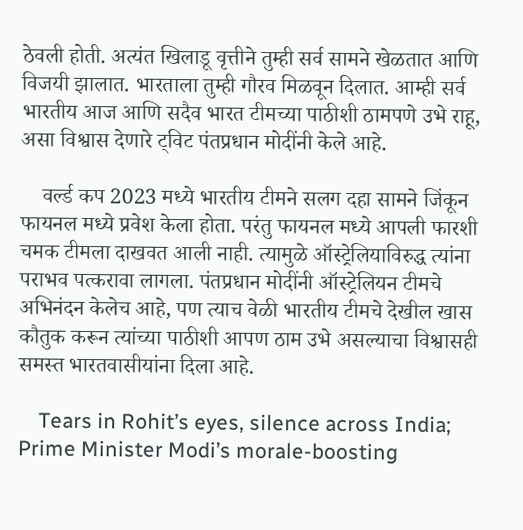ठेवली होती. अत्यंत खिलाडू वृत्तीने तुम्ही सर्व सामने खेळतात आणि विजयी झालात. भारताला तुम्ही गौरव मिळवून दिलात. आम्ही सर्व भारतीय आज आणि सदैव भारत टीमच्या पाठीशी ठामपणे उभे राहू, असा विश्वास देणारे ट्विट पंतप्रधान मोदींनी केले आहे.

    वर्ल्ड कप 2023 मध्ये भारतीय टीमने सलग दहा सामने जिंकून फायनल मध्ये प्रवेश केला होता. परंतु फायनल मध्ये आपली फारशी चमक टीमला दाखवत आली नाही. त्यामुळे ऑस्ट्रेलियाविरुद्ध त्यांना पराभव पत्करावा लागला. पंतप्रधान मोदींनी ऑस्ट्रेलियन टीमचे अभिनंदन केलेच आहे, पण त्याच वेळी भारतीय टीमचे देखील खास कौतुक करून त्यांच्या पाठीशी आपण ठाम उभे असल्याचा विश्वासही समस्त भारतवासीयांना दिला आहे.

    Tears in Rohit’s eyes, silence across India; Prime Minister Modi’s morale-boosting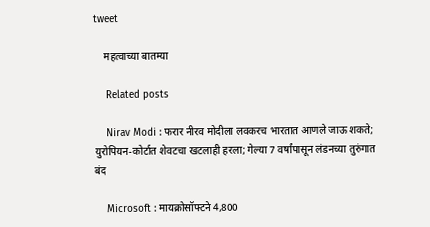tweet

    महत्वाच्या बातम्या

    Related posts

    Nirav Modi : फरार नीरव मोदीला लवकरच भारतात आणले जाऊ शकते; युरोपियन-कोर्टात शेवटचा खटलाही हरला; गेल्या 7 वर्षांपासून लंडनच्या तुरुंगात बंद

    Microsoft : मायक्रोसॉफ्टने 4,800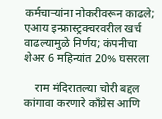कर्मचाऱ्यांना नोकरीवरून काढले; एआय इन्फ्रास्ट्रक्चरवरील खर्च वाढल्यामुळे निर्णय; कंपनीचा शेअर 6 महिन्यांत 20% घसरला

    राम मंदिरातल्या चोरी बद्दल कांगावा करणारे काँग्रेस आणि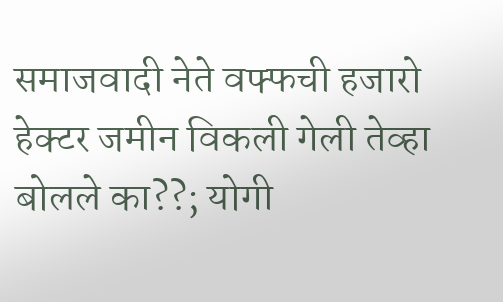समाजवादी नेते वफ्फची हजारो हेक्टर जमीन विकली गेली तेव्हा बोलले का??; योगी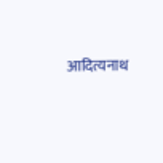आदित्यनाथ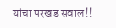यांचा परखड सवाल!!